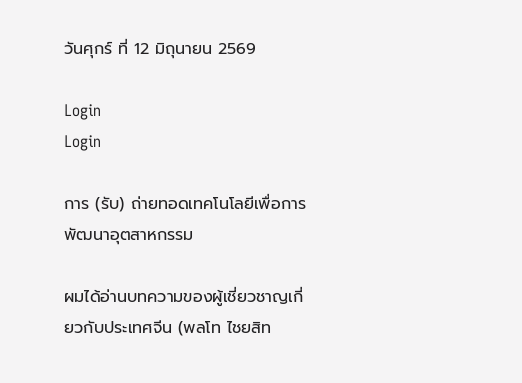วันศุกร์ ที่ 12 มิถุนายน 2569

Login
Login

การ (รับ) ถ่ายทอดเทคโนโลยีเพื่อการพัฒนาอุตสาหกรรม

ผมได้อ่านบทความของผู้เชี่ยวชาญเกี่ยวกับประเทศจีน (พลโท ไชยสิท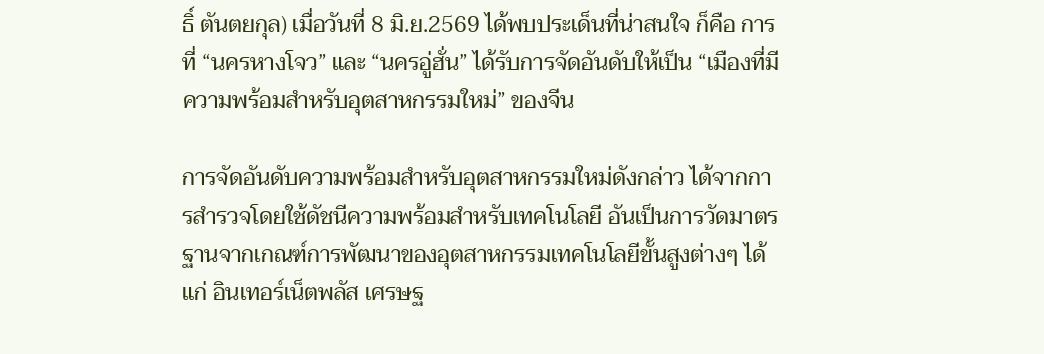ธิ์ ตันตยกุล) เมื่อวันที่ 8 มิ.ย.2569 ได้พบประเด็นที่น่าสนใจ ก็คือ การที่ “นครหางโจว” และ “นครอู่ฮั่น” ได้รับการจัดอันดับให้เป็น “เมืองที่มีความพร้อมสำหรับอุตสาหกรรมใหม่” ของจีน

การจัดอันดับความพร้อมสำหรับอุตสาหกรรมใหม่ดังกล่าว ได้จากการสำรวจโดยใช้ดัชนีความพร้อมสำหรับเทคโนโลยี อันเป็นการวัดมาตรฐานจากเกณฑ์การพัฒนาของอุตสาหกรรมเทคโนโลยีขั้นสูงต่างๆ ได้แก่ อินเทอร์เน็ตพลัส เศรษฐ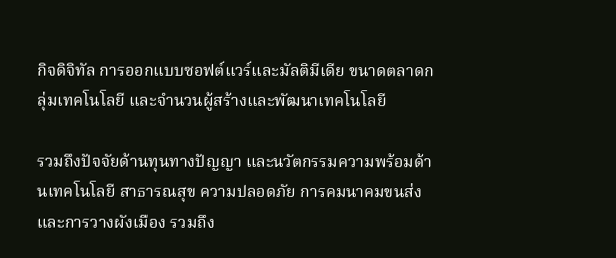กิจดิจิทัล การออกแบบซอฟต์แวร์และมัลติมีเดีย ขนาดตลาดกลุ่มเทคโนโลยี และจำนวนผู้สร้างและพัฒนาเทคโนโลยี

รวมถึงปัจจัยด้านทุนทางปัญญา และนวัตกรรมความพร้อมด้านเทคโนโลยี สาธารณสุข ความปลอดภัย การคมนาคมขนส่ง และการวางผังเมือง รวมถึง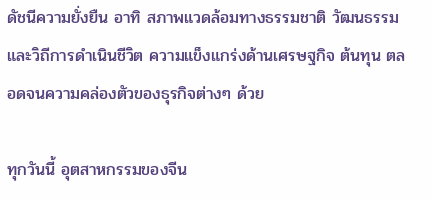ดัชนีความยั่งยืน อาทิ สภาพแวดล้อมทางธรรมชาติ วัฒนธรรมและวิถีการดำเนินชีวิต ความแข็งแกร่งด้านเศรษฐกิจ ต้นทุน ตลอดจนความคล่องตัวของธุรกิจต่างๆ ด้วย

ทุกวันนี้ อุตสาหกรรมของจีน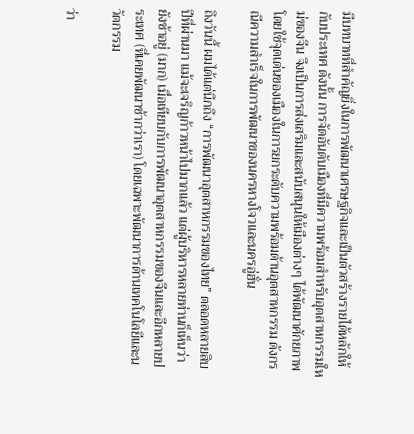มีบทบาทที่สำคัญยิ่งในการพัฒนาเศรษฐกิจและเป็นตัวสร้างรายได้หลักให้กับประเทศ ดังนั้น การจัดอันดับเมืองที่มีความพร้อมสำหรับอุตสาหกรรมใหม่ของจีน จึงเป็นการส่งเสริมและสนับสนุนให้เมืองต่างๆ ได้พัฒนาศักยภาพ โดยใช้จุดเด่นของเมืองในการยกระดับความพร้อมด้านอุตสาหกรรม ดังกรณีความสำเร็จในการพัฒนาของนครหางโจวและนครอู่ฮั่น

ถึงวันนี้ ผมได้แต่นึกถึง “การพัฒนาอุตสาหกรรมของไทย” ตลอดหลายสิบปีที่ผ่านมา แม้จะเจริญก้าวหน้าไปมากแล้ว แต่ผู้บริหารหลายท่านก็เห็นว่า ยังช้าอยู่ (มาก) เมื่อเทียบกับการพัฒนาอุตสาหกรรมของจีนและอีกหลายประเทศ (ที่เคยพัฒนาช้ากว่าเรา) โดยเฉพาะพัฒนาการด้านเทคโนโลยีและนวัตกรรม

ว่า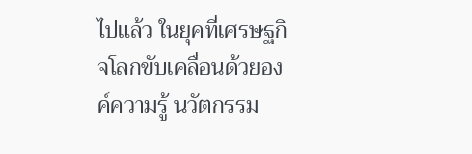ไปแล้ว ในยุคที่เศรษฐกิจโลกขับเคลื่อนด้วยองค์ความรู้ นวัตกรรม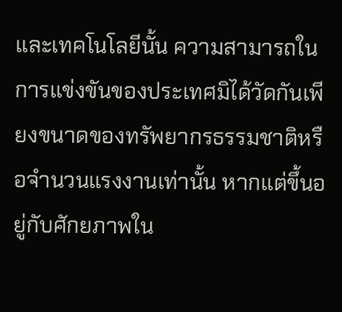และเทคโนโลยีนั้น ความสามารถในการแข่งขันของประเทศมิได้วัดกันเพียงขนาดของทรัพยากรธรรมชาติหรือจำนวนแรงงานเท่านั้น หากแต่ขึ้นอยู่กับศักยภาพใน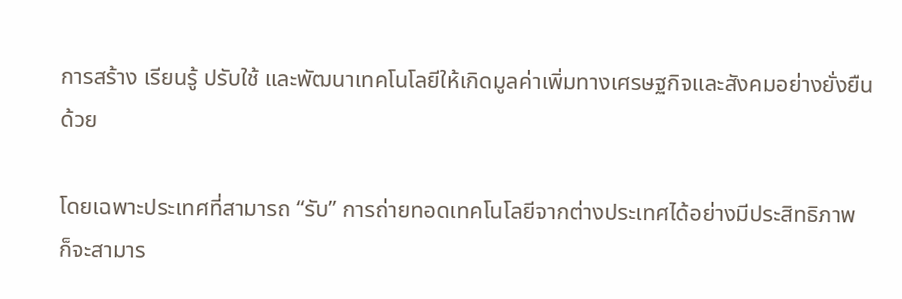การสร้าง เรียนรู้ ปรับใช้ และพัฒนาเทคโนโลยีให้เกิดมูลค่าเพิ่มทางเศรษฐกิจและสังคมอย่างยั่งยืนด้วย

โดยเฉพาะประเทศที่สามารถ “รับ” การถ่ายทอดเทคโนโลยีจากต่างประเทศได้อย่างมีประสิทธิภาพ ก็จะสามาร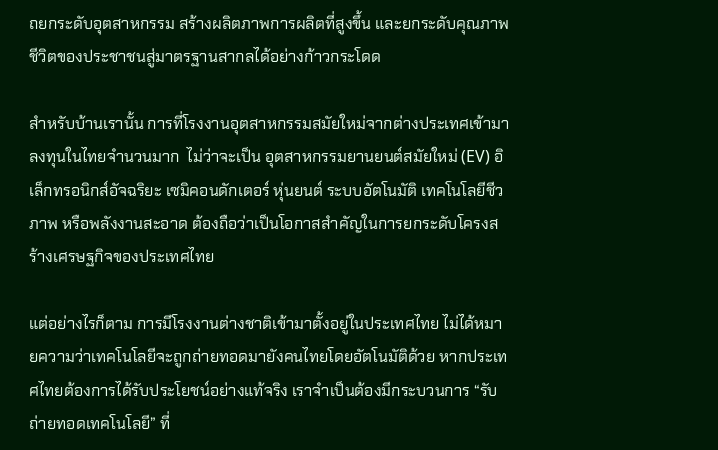ถยกระดับอุตสาหกรรม สร้างผลิตภาพการผลิตที่สูงขึ้น และยกระดับคุณภาพชีวิตของประชาชนสู่มาตรฐานสากลได้อย่างก้าวกระโดด

สำหรับบ้านเรานั้น การที่โรงงานอุตสาหกรรมสมัยใหม่จากต่างประเทศเข้ามาลงทุนในไทยจำนวนมาก  ไม่ว่าจะเป็น อุตสาหกรรมยานยนต์สมัยใหม่ (EV) อิเล็กทรอนิกส์อัจฉริยะ เซมิคอนดักเตอร์ หุ่นยนต์ ระบบอัตโนมัติ เทคโนโลยีชีวภาพ หรือพลังงานสะอาด ต้องถือว่าเป็นโอกาสสำคัญในการยกระดับโครงสร้างเศรษฐกิจของประเทศไทย

แต่อย่างไรก็ตาม การมีโรงงานต่างชาติเข้ามาตั้งอยู่ในประเทศไทย ไม่ได้หมายความว่าเทคโนโลยีจะถูกถ่ายทอดมายังคนไทยโดยอัตโนมัติด้วย หากประเทศไทยต้องการได้รับประโยชน์อย่างแท้จริง เราจำเป็นต้องมีกระบวนการ “รับถ่ายทอดเทคโนโลยี” ที่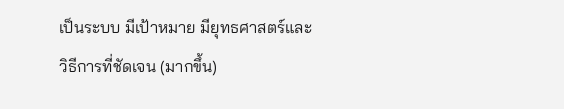เป็นระบบ มีเป้าหมาย มียุทธศาสตร์และวิธีการที่ชัดเจน (มากขึ้น)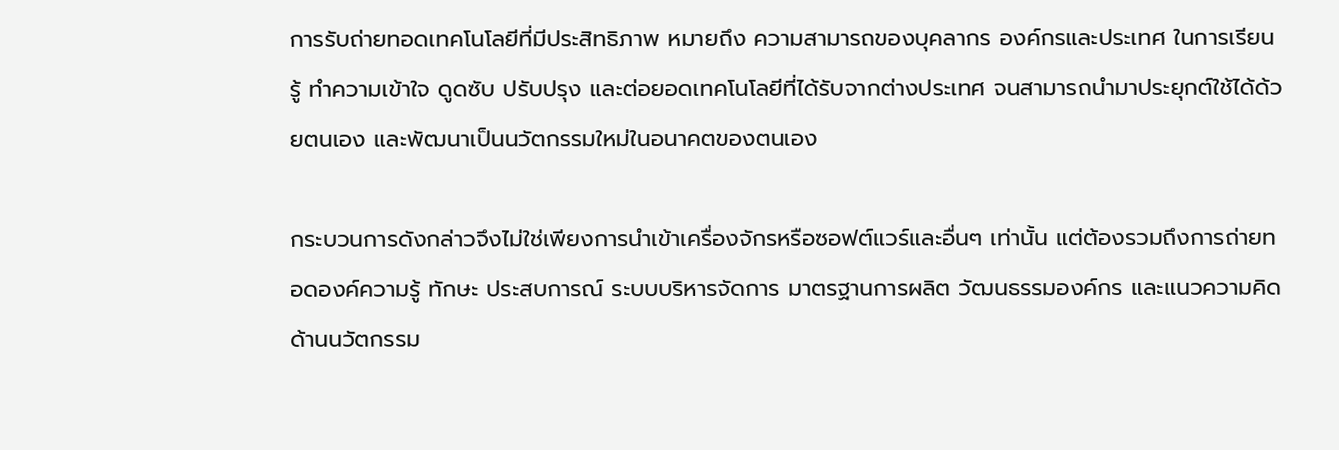การรับถ่ายทอดเทคโนโลยีที่มีประสิทธิภาพ หมายถึง ความสามารถของบุคลากร องค์กรและประเทศ ในการเรียนรู้ ทำความเข้าใจ ดูดซับ ปรับปรุง และต่อยอดเทคโนโลยีที่ได้รับจากต่างประเทศ จนสามารถนำมาประยุกต์ใช้ได้ด้วยตนเอง และพัฒนาเป็นนวัตกรรมใหม่ในอนาคตของตนเอง

กระบวนการดังกล่าวจึงไม่ใช่เพียงการนำเข้าเครื่องจักรหรือซอฟต์แวร์และอื่นๆ เท่านั้น แต่ต้องรวมถึงการถ่ายทอดองค์ความรู้ ทักษะ ประสบการณ์ ระบบบริหารจัดการ มาตรฐานการผลิต วัฒนธรรมองค์กร และแนวความคิดด้านนวัตกรรม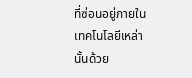ที่ซ่อนอยู่ภายในเทคโนโลยีเหล่านั้นด้วย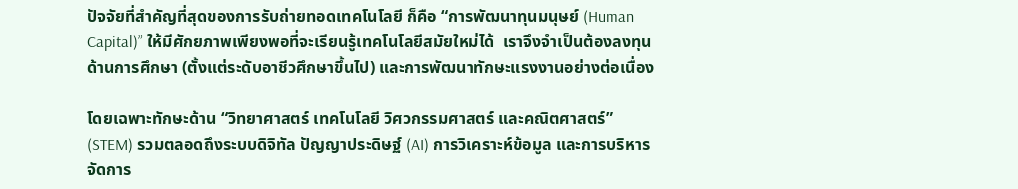ปัจจัยที่สำคัญที่สุดของการรับถ่ายทอดเทคโนโลยี ก็คือ “การพัฒนาทุนมนุษย์ (Human Capital)” ให้มีศักยภาพเพียงพอที่จะเรียนรู้เทคโนโลยีสมัยใหม่ได้  เราจึงจำเป็นต้องลงทุนด้านการศึกษา (ตั้งแต่ระดับอาชีวศึกษาขึ้นไป) และการพัฒนาทักษะแรงงานอย่างต่อเนื่อง

โดยเฉพาะทักษะด้าน “วิทยาศาสตร์ เทคโนโลยี วิศวกรรมศาสตร์ และคณิตศาสตร์” (STEM) รวมตลอดถึงระบบดิจิทัล ปัญญาประดิษฐ์ (AI) การวิเคราะห์ข้อมูล และการบริหารจัดการ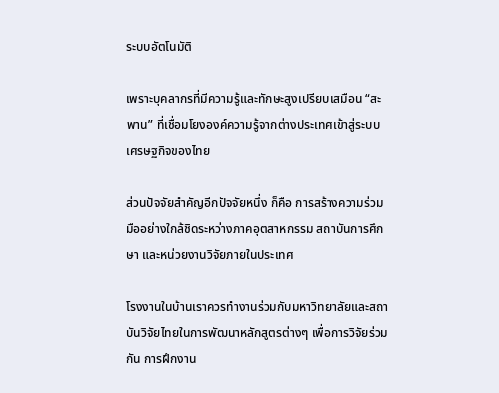ระบบอัตโนมัติ

เพราะบุคลากรที่มีความรู้และทักษะสูงเปรียบเสมือน “สะพาน” ที่เชื่อมโยงองค์ความรู้จากต่างประเทศเข้าสู่ระบบเศรษฐกิจของไทย

ส่วนปัจจัยสำคัญอีกปัจจัยหนึ่ง ก็คือ การสร้างความร่วมมืออย่างใกล้ชิดระหว่างภาคอุตสาหกรรม สถาบันการศึกษา และหน่วยงานวิจัยภายในประเทศ

โรงงานในบ้านเราควรทำงานร่วมกับมหาวิทยาลัยและสถาบันวิจัยไทยในการพัฒนาหลักสูตรต่างๆ เพื่อการวิจัยร่วมกัน การฝึกงาน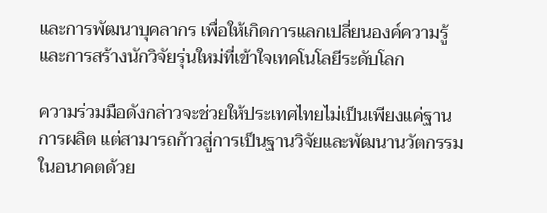และการพัฒนาบุคลากร เพื่อให้เกิดการแลกเปลี่ยนองค์ความรู้และการสร้างนักวิจัยรุ่นใหม่ที่เข้าใจเทคโนโลยีระดับโลก

ความร่วมมือดังกล่าวจะช่วยให้ประเทศไทยไม่เป็นเพียงแค่ฐานการผลิต แต่สามารถก้าวสู่การเป็นฐานวิจัยและพัฒนานวัตกรรมในอนาคตด้วย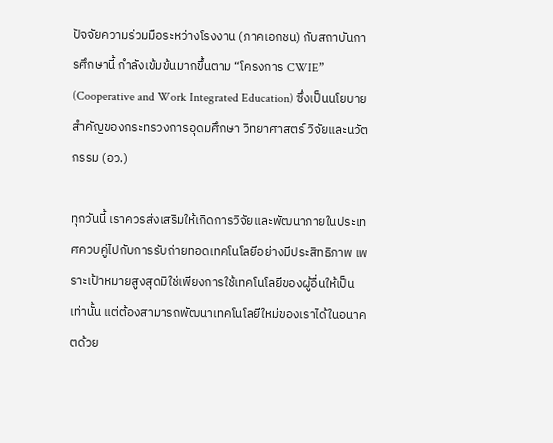ปัจจัยความร่วมมือระหว่างโรงงาน (ภาคเอกชน) กับสถาบันการศึกษานี้ กำลังเข้มข้นมากขึ้นตาม “โครงการ CWIE” (Cooperative and Work Integrated Education) ซึ่งเป็นนโยบายสำคัญของกระทรวงการอุดมศึกษา วิทยาศาสตร์ วิจัยและนวัตกรรม (อว.)

ทุกวันนี้ เราควรส่งเสริมให้เกิดการวิจัยและพัฒนาภายในประเทศควบคู่ไปกับการรับถ่ายทอดเทคโนโลยีอย่างมีประสิทธิภาพ เพราะเป้าหมายสูงสุดมิใช่เพียงการใช้เทคโนโลยีของผู้อื่นให้เป็นเท่านั้น แต่ต้องสามารถพัฒนาเทคโนโลยีใหม่ของเราได้ในอนาคตด้วย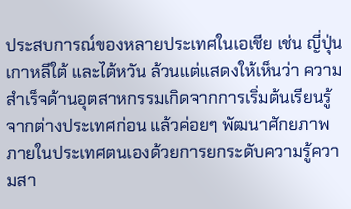ประสบการณ์ของหลายประเทศในเอเชีย เช่น ญี่ปุ่น เกาหลีใต้ และไต้หวัน ล้วนแต่แสดงให้เห็นว่า ความสำเร็จด้านอุตสาหกรรมเกิดจากการเริ่มต้นเรียนรู้จากต่างประเทศก่อน แล้วค่อยๆ พัฒนาศักยภาพภายในประเทศตนเองด้วยการยกระดับความรู้ความสา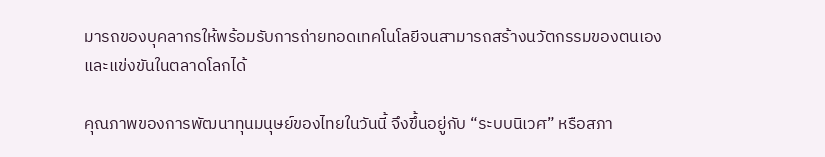มารถของบุคลากรให้พร้อมรับการถ่ายทอดเทคโนโลยีจนสามารถสร้างนวัตกรรมของตนเองและแข่งขันในตลาดโลกได้

คุณภาพของการพัฒนาทุนมนุษย์ของไทยในวันนี้ จึงขึ้นอยู่กับ “ระบบนิเวศ” หรือสภา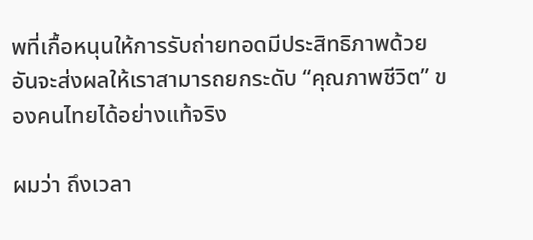พที่เกื้อหนุนให้การรับถ่ายทอดมีประสิทธิภาพด้วย อันจะส่งผลให้เราสามารถยกระดับ “คุณภาพชีวิต” ของคนไทยได้อย่างแท้จริง

ผมว่า ถึงเวลา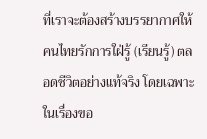ที่เราจะต้องสร้างบรรยากาศให้คนไทยรักการใฝ่รู้ (เรียนรู้) ตลอดชีวิตอย่างแท้จริง โดยเฉพาะในเรื่องขอ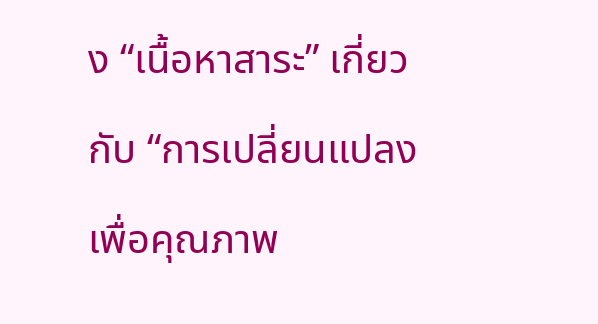ง “เนื้อหาสาระ” เกี่ยวกับ “การเปลี่ยนแปลงเพื่อคุณภาพ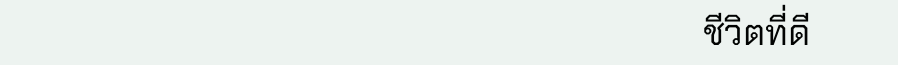ชีวิตที่ดี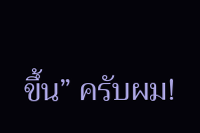ขึ้น” ครับผม!